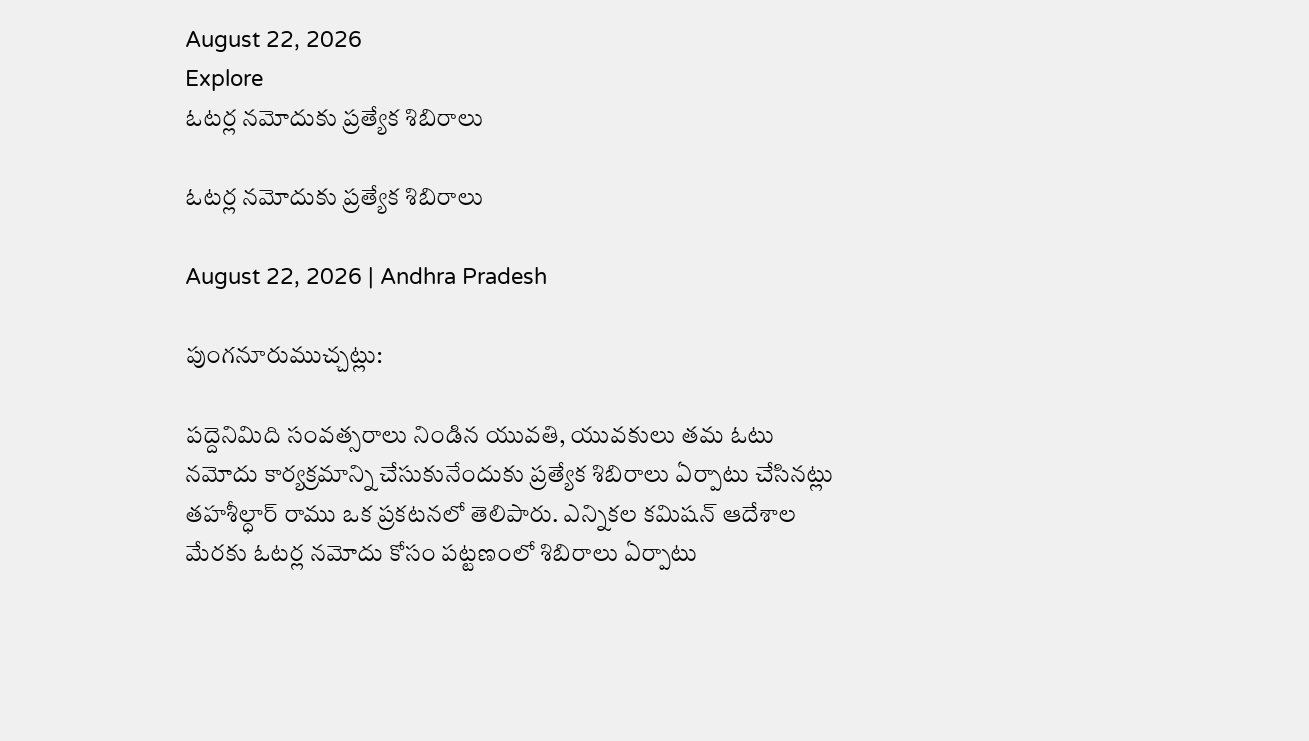August 22, 2026
Explore
ఓటర్ల నమోదుకు ప్రత్యేక శిబిరాలు

ఓటర్ల నమోదుకు ప్రత్యేక శిబిరాలు

August 22, 2026 | Andhra Pradesh

పుంగనూరుముచ్చట్లు:

పద్దెనిమిది సంవత్సరాలు నిండిన యువతి, యువకులు తమ ఓటు నమోదు కార్యక్రమాన్ని చేసుకునేందుకు ప్రత్యేక శిబిరాలు ఏర్పాటు చేసినట్లు తహశీల్ధార్‌ రాము ఒక ప్రకటనలో తెలిపారు. ఎన్నికల కమిషన్‌ ఆదేశాల మేరకు ఓటర్ల నమోదు కోసం పట్టణంలో శిబిరాలు ఏర్పాటు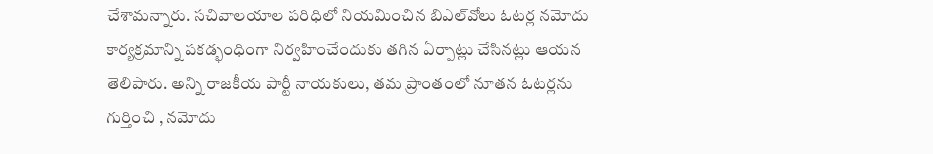చేశామన్నారు. సచివాలయాల పరిధిలో నియమించిన బిఎల్‌వోలు ఓటర్ల నమోదు కార్యక్రమాన్ని పకడ్భంధింగా నిర్వహించేందుకు తగిన ఏర్పాట్లు చేసినట్లు ఆయన తెలిపారు. అన్ని రాజకీయ పార్టీ నాయకులు, తమ ప్రాంతంలో నూతన ఓటర్లను గుర్తించి , నమోదు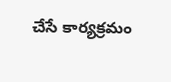చేసే కార్యక్రమం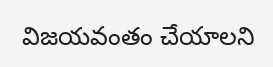విజయవంతం చేయాలని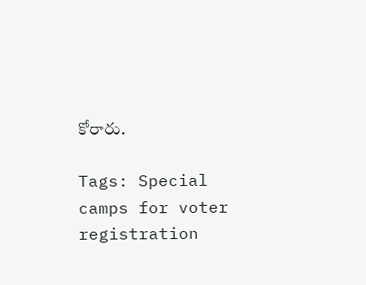కోరారు.

Tags: Special camps for voter registration